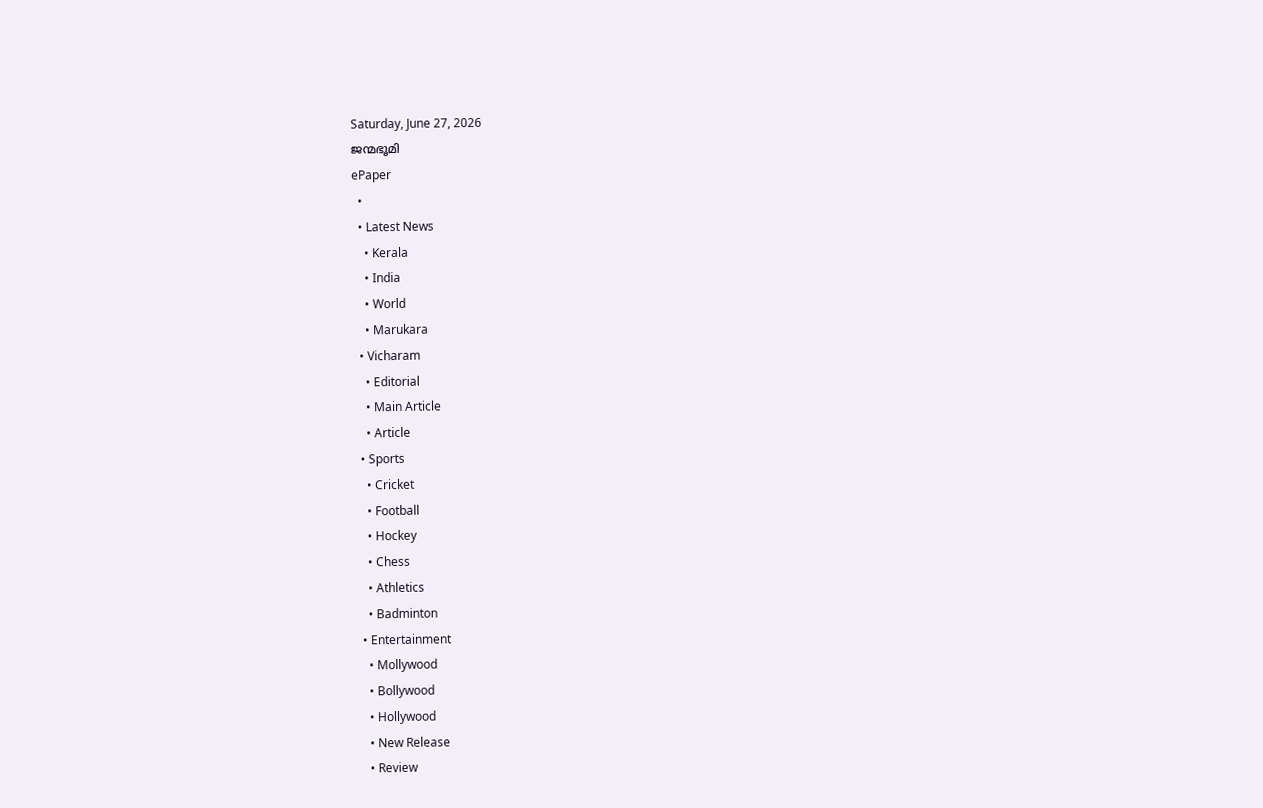Saturday, June 27, 2026
ജന്മഭൂമി
ePaper
  •
  • Latest News
    • Kerala
    • India
    • World
    • Marukara
  • Vicharam
    • Editorial
    • Main Article
    • Article
  • Sports
    • Cricket
    • Football
    • Hockey
    • Chess
    • Athletics
    • Badminton
  • Entertainment
    • Mollywood
    • Bollywood
    • Hollywood
    • New Release
    • Review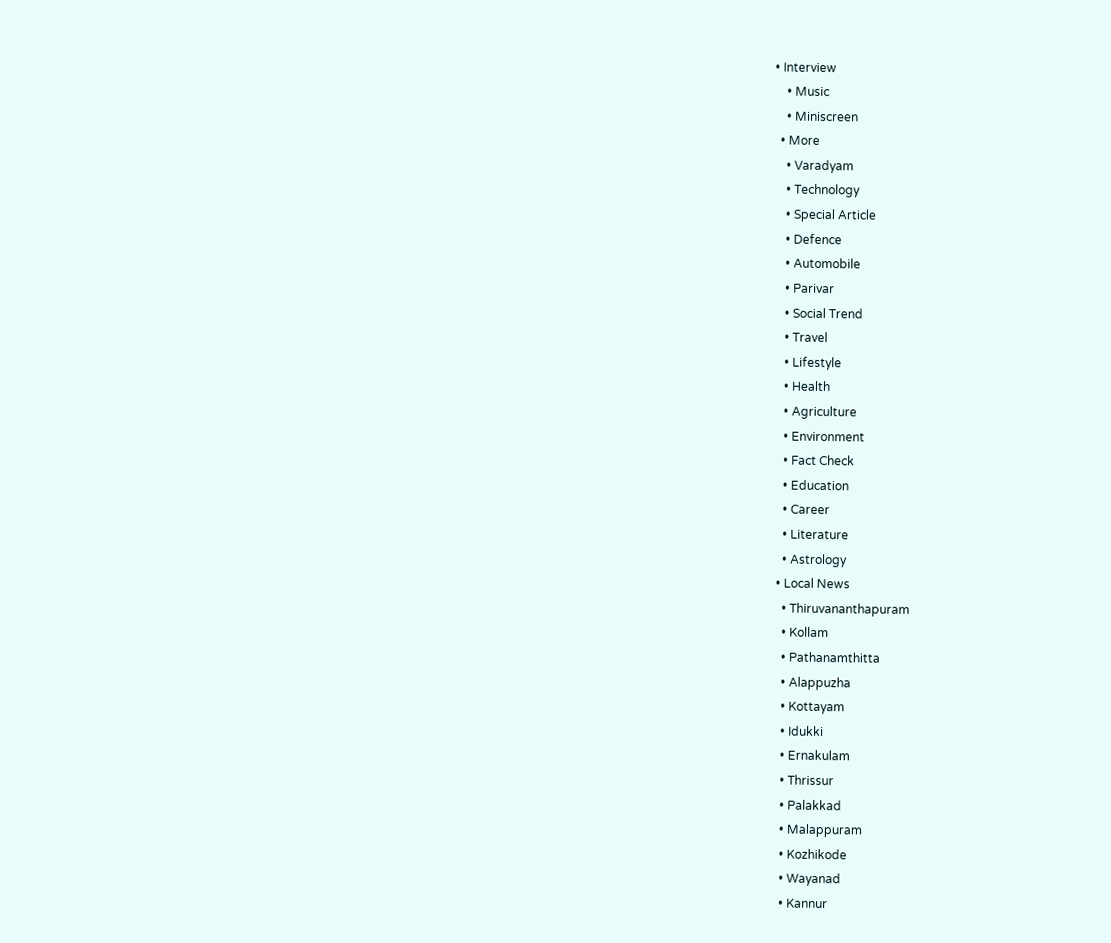• Interview
    • Music
    • Miniscreen
  • More
    • Varadyam
    • Technology
    • Special Article
    • Defence
    • Automobile
    • Parivar
    • Social Trend
    • Travel
    • Lifestyle
    • Health
    • Agriculture
    • Environment
    • Fact Check
    • Education
    • Career
    • Literature
    • Astrology
  • Local News
    • Thiruvananthapuram
    • Kollam
    • Pathanamthitta
    • Alappuzha
    • Kottayam
    • Idukki
    • Ernakulam
    • Thrissur
    • Palakkad
    • Malappuram
    • Kozhikode
    • Wayanad
    • Kannur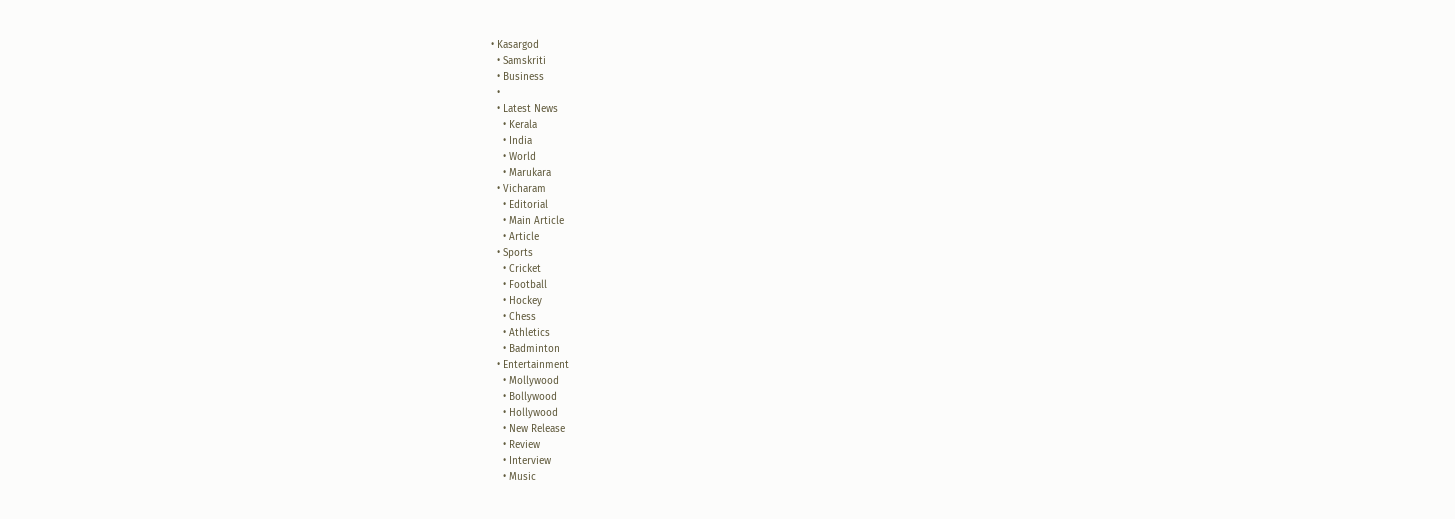• Kasargod
  • Samskriti
  • Business
  •
  • Latest News
    • Kerala
    • India
    • World
    • Marukara
  • Vicharam
    • Editorial
    • Main Article
    • Article
  • Sports
    • Cricket
    • Football
    • Hockey
    • Chess
    • Athletics
    • Badminton
  • Entertainment
    • Mollywood
    • Bollywood
    • Hollywood
    • New Release
    • Review
    • Interview
    • Music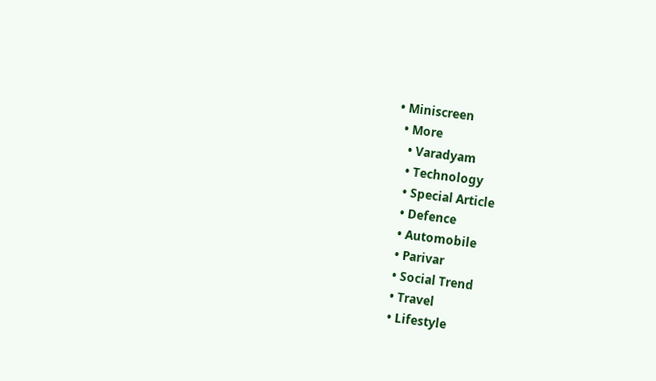• Miniscreen
  • More
    • Varadyam
    • Technology
    • Special Article
    • Defence
    • Automobile
    • Parivar
    • Social Trend
    • Travel
    • Lifestyle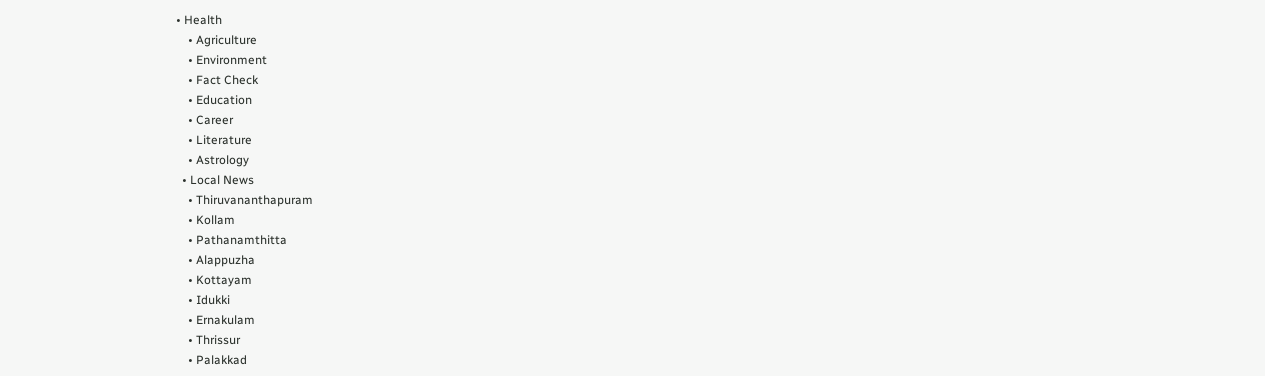• Health
    • Agriculture
    • Environment
    • Fact Check
    • Education
    • Career
    • Literature
    • Astrology
  • Local News
    • Thiruvananthapuram
    • Kollam
    • Pathanamthitta
    • Alappuzha
    • Kottayam
    • Idukki
    • Ernakulam
    • Thrissur
    • Palakkad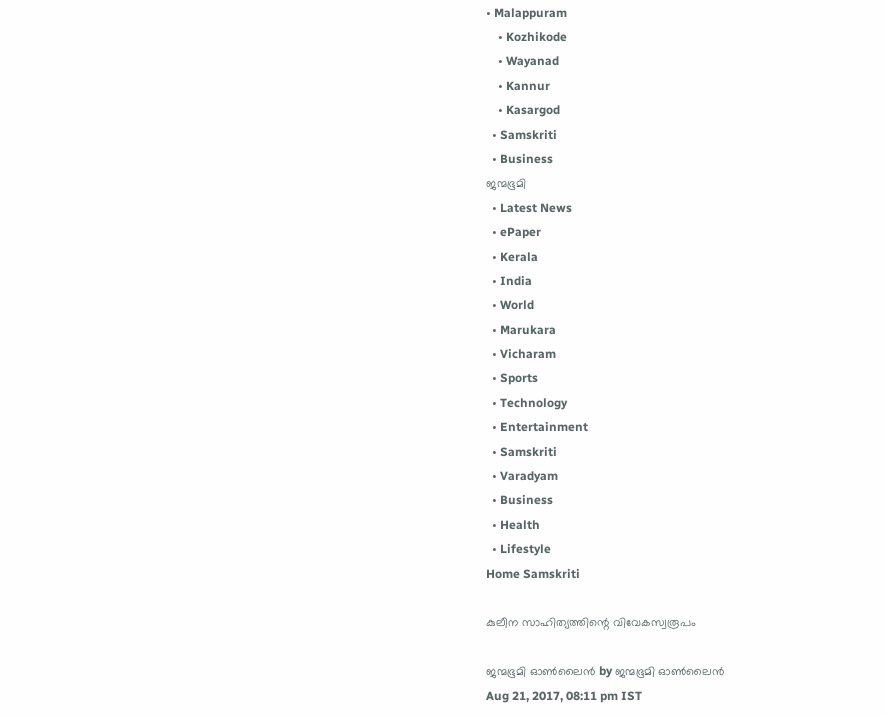• Malappuram
    • Kozhikode
    • Wayanad
    • Kannur
    • Kasargod
  • Samskriti
  • Business
ജന്മഭൂമി
  • Latest News
  • ePaper
  • Kerala
  • India
  • World
  • Marukara
  • Vicharam
  • Sports
  • Technology
  • Entertainment
  • Samskriti
  • Varadyam
  • Business
  • Health
  • Lifestyle
Home Samskriti

കുലീന സാഹിത്യത്തിന്റെ വിവേകസ്വരൂപം

ജന്മഭൂമി ഓണ്‍ലൈന്‍ by ജന്മഭൂമി ഓണ്‍ലൈന്‍
Aug 21, 2017, 08:11 pm IST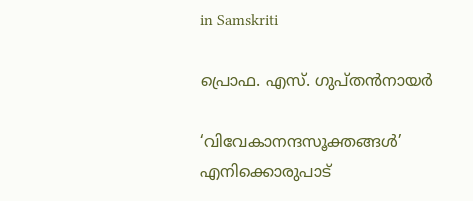in Samskriti

പ്രൊഫ. എസ്. ഗുപ്തന്‍നായര്‍

‘വിവേകാനന്ദസൂക്തങ്ങള്‍’ എനിക്കൊരുപാട്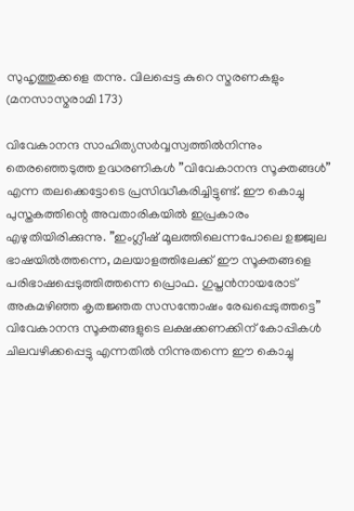സുഹൃത്തുക്കളെ തന്നു. വിലപ്പെട്ട കുറെ സ്മരണകളും (മനസാസ്മരാമി 173)

വിവേകാനന്ദ സാഹിത്യസര്‍വ്വസ്വത്തില്‍നിന്നും തെരഞ്ഞെടുത്ത ഉദ്ധരണികള്‍ ”വിവേകാനന്ദ സൂക്തങ്ങള്‍” എന്ന തലക്കെട്ടോടെ പ്രസിദ്ധീകരിച്ചിട്ടുണ്ട്. ഈ കൊച്ചു പുസ്തകത്തിന്റെ അവതാരികയില്‍ ഇപ്രകാരം എഴുതിയിരിക്കുന്നു. ”ഇംഗ്ലീഷ് മൂലത്തിലെന്നപോലെ ഉജ്ജ്വല ഭാഷയില്‍ത്തന്നെ, മലയാളത്തിലേക്ക് ഈ സൂക്തങ്ങളെ പരിഭാഷപ്പെടുത്തിത്തന്നെ പ്രൊഫ. ഗുപ്തന്‍നായരോട് അകമഴിഞ്ഞ കൃതജ്ഞത സസന്തോഷം രേഖപ്പെടുത്തട്ടെ” വിവേകാനന്ദ സൂക്തങ്ങളുടെ ലക്ഷക്കണക്കിന് കോപ്പികള്‍ ചിലവഴിക്കപ്പെട്ടു എന്നതില്‍ നിന്നുതന്നെ ഈ കൊച്ചു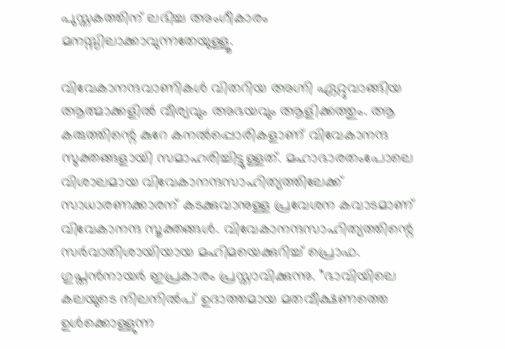പുസ്തകത്തിന് ലഭിച്ച അംഗീകാരം മനസ്സിലാക്കാവുന്നതേയുള്ളൂ.

വിവേകാനന്ദവാണികള്‍ വിതറിയ അഗ്നി ഏറ്റുവാങ്ങിയ ആത്മാക്കളില്‍ വീര്യവും അഭയവും ആളിക്കത്തും. ആ കരുത്തിന്റെ കുറേ കനല്‍പ്പൊരികളാണ് വിവേകാനന്ദ സുക്തങ്ങളായി സമാഹരിച്ചിട്ടുള്ളത്. മഹാഭാരതംപോലെ വിശാലമായ വിവേകാനന്ദസാഹിത്യത്തിലേക്ക് സാധാരണക്കാരന് കടക്കുവാനുള്ള പ്രവേശന കവാടമാണ് വിവേകാനന്ദ സൂക്തങ്ങള്‍. വിവേകാനന്ദസാഹിത്യത്തിന്റെ സര്‍വാതിശായിയായ മഹിമയെക്കുറിച്ച് പ്രൊഫ. ഗുപ്തന്‍നായര്‍ ഇപ്രകാരം പ്രസ്താവിക്കുന്നു. ”ഭാവിയിലെ കലയുടെ നിലനില്‍പ് ഉദാത്തമായ മതവീക്ഷണത്തെ ഉള്‍ക്കൊള്ളുന്ന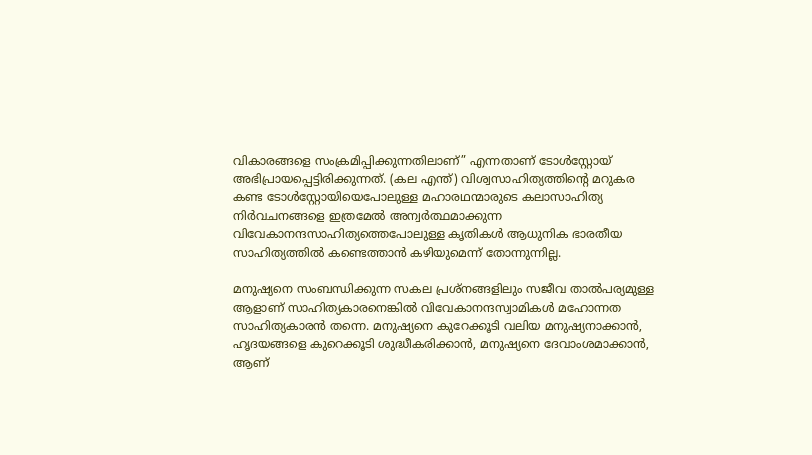വികാരങ്ങളെ സംക്രമിപ്പിക്കുന്നതിലാണ്” എന്നതാണ് ടോള്‍സ്റ്റോയ് അഭിപ്രായപ്പെട്ടിരിക്കുന്നത്. (കല എന്ത്) വിശ്വസാഹിത്യത്തിന്റെ മറുകര കണ്ട ടോള്‍സ്റ്റോയിയെപോലുള്ള മഹാരഥന്മാരുടെ കലാസാഹിത്യ നിര്‍വചനങ്ങളെ ഇത്രമേല്‍ അന്വര്‍ത്ഥമാക്കുന്ന വിവേകാനന്ദസാഹിത്യത്തെപോലുള്ള കൃതികള്‍ ആധുനിക ഭാരതീയ സാഹിത്യത്തില്‍ കണ്ടെത്താന്‍ കഴിയുമെന്ന് തോന്നുന്നില്ല.

മനുഷ്യനെ സംബന്ധിക്കുന്ന സകല പ്രശ്‌നങ്ങളിലും സജീവ താല്‍പര്യമുള്ള ആളാണ് സാഹിത്യകാരനെങ്കില്‍ വിവേകാനന്ദസ്വാമികള്‍ മഹോന്നത സാഹിത്യകാരന്‍ തന്നെ. മനുഷ്യനെ കുറേക്കൂടി വലിയ മനുഷ്യനാക്കാന്‍, ഹൃദയങ്ങളെ കുറെക്കൂടി ശുദ്ധീകരിക്കാന്‍, മനുഷ്യനെ ദേവാംശമാക്കാന്‍, ആണ്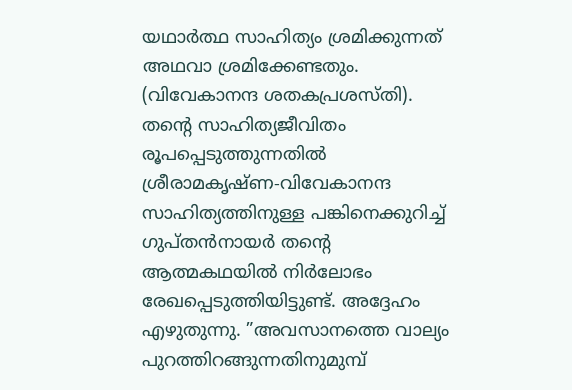യഥാര്‍ത്ഥ സാഹിത്യം ശ്രമിക്കുന്നത് അഥവാ ശ്രമിക്കേണ്ടതും. (വിവേകാനന്ദ ശതകപ്രശസ്തി). തന്റെ സാഹിത്യജീവിതം രൂപപ്പെടുത്തുന്നതില്‍ ശ്രീരാമകൃഷ്ണ-വിവേകാനന്ദ സാഹിത്യത്തിനുള്ള പങ്കിനെക്കുറിച്ച് ഗുപ്തന്‍നായര്‍ തന്റെ ആത്മകഥയില്‍ നിര്‍ലോഭം രേഖപ്പെടുത്തിയിട്ടുണ്ട്. അദ്ദേഹം എഴുതുന്നു. ”അവസാനത്തെ വാല്യം പുറത്തിറങ്ങുന്നതിനുമുമ്പ്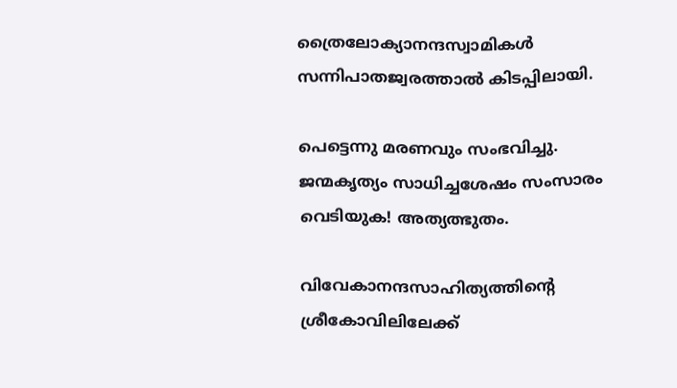ത്രൈലോക്യാനന്ദസ്വാമികള്‍ സന്നിപാതജ്വരത്താല്‍ കിടപ്പിലായി.

പെട്ടെന്നു മരണവും സംഭവിച്ചു. ജന്മകൃത്യം സാധിച്ചശേഷം സംസാരം വെടിയുക! അത്യത്ഭുതം.

വിവേകാനന്ദസാഹിത്യത്തിന്റെ ശ്രീകോവിലിലേക്ക്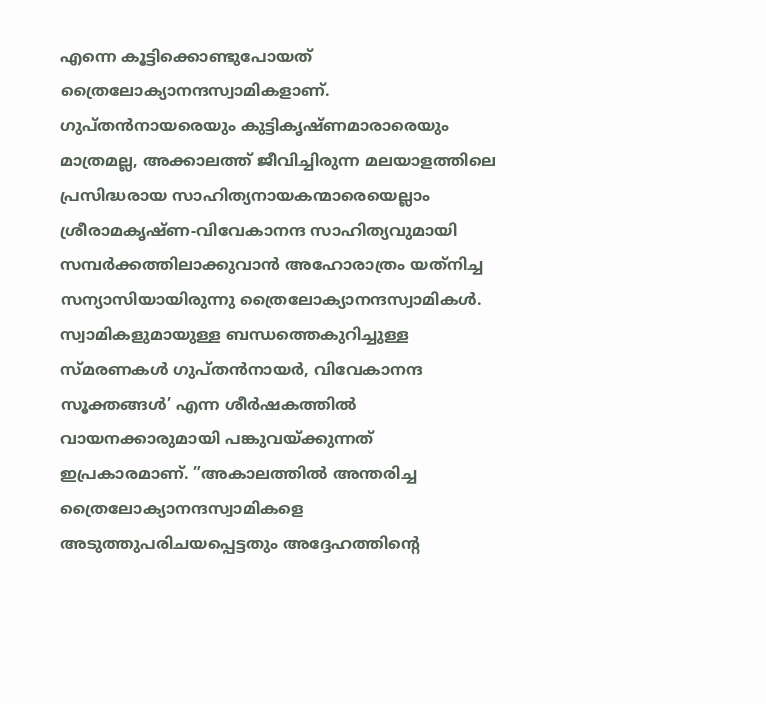എന്നെ കൂട്ടിക്കൊണ്ടുപോയത് ത്രൈലോക്യാനന്ദസ്വാമികളാണ്. ഗുപ്തന്‍നായരെയും കുട്ടികൃഷ്ണമാരാരെയും മാത്രമല്ല, അക്കാലത്ത് ജീവിച്ചിരുന്ന മലയാളത്തിലെ പ്രസിദ്ധരായ സാഹിത്യനായകന്മാരെയെല്ലാം ശ്രീരാമകൃഷ്ണ-വിവേകാനന്ദ സാഹിത്യവുമായി സമ്പര്‍ക്കത്തിലാക്കുവാന്‍ അഹോരാത്രം യത്‌നിച്ച സന്യാസിയായിരുന്നു ത്രൈലോക്യാനന്ദസ്വാമികള്‍. സ്വാമികളുമായുള്ള ബന്ധത്തെകുറിച്ചുള്ള സ്മരണകള്‍ ഗുപ്തന്‍നായര്‍, വിവേകാനന്ദ സൂക്തങ്ങള്‍’ എന്ന ശീര്‍ഷകത്തില്‍ വായനക്കാരുമായി പങ്കുവയ്‌ക്കുന്നത് ഇപ്രകാരമാണ്. ”അകാലത്തില്‍ അന്തരിച്ച ത്രൈലോക്യാനന്ദസ്വാമികളെ അടുത്തുപരിചയപ്പെട്ടതും അദ്ദേഹത്തിന്റെ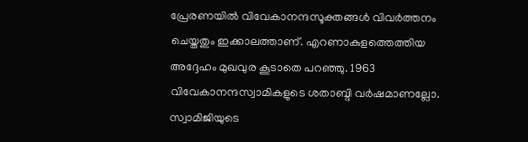പ്രേരണയില്‍ വിവേകാനന്ദസൂക്തങ്ങള്‍ വിവര്‍ത്തനം ചെയ്തതും ഇക്കാലത്താണ്. എറണാകുളത്തെത്തിയ അദ്ദേഹം മുഖവുര കൂടാതെ പറഞ്ഞു. 1963 വിവേകാനന്ദസ്വാമികളുടെ ശതാബ്ദി വര്‍ഷമാണല്ലോ. സ്വാമിജിയുടെ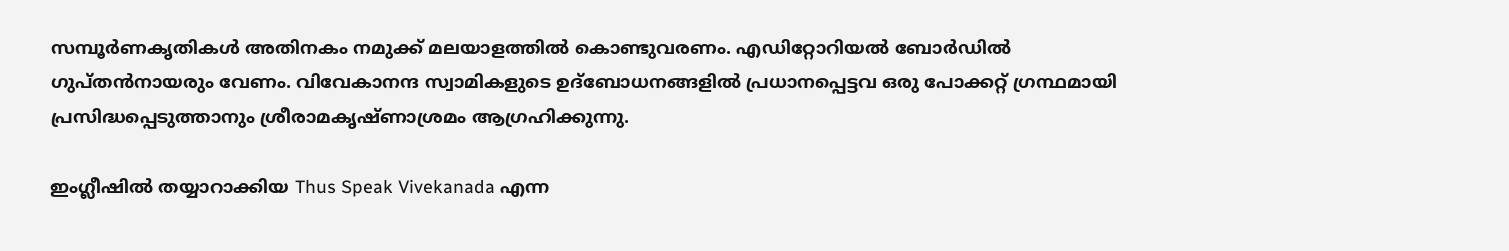സമ്പൂര്‍ണകൃതികള്‍ അതിനകം നമുക്ക് മലയാളത്തില്‍ കൊണ്ടുവരണം. എഡിറ്റോറിയല്‍ ബോര്‍ഡില്‍ ഗുപ്തന്‍നായരും വേണം. വിവേകാനന്ദ സ്വാമികളുടെ ഉദ്‌ബോധനങ്ങളില്‍ പ്രധാനപ്പെട്ടവ ഒരു പോക്കറ്റ് ഗ്രന്ഥമായി പ്രസിദ്ധപ്പെടുത്താനും ശ്രീരാമകൃഷ്ണാശ്രമം ആഗ്രഹിക്കുന്നു.

ഇംഗ്ലീഷില്‍ തയ്യാറാക്കിയ Thus Speak Vivekanada എന്ന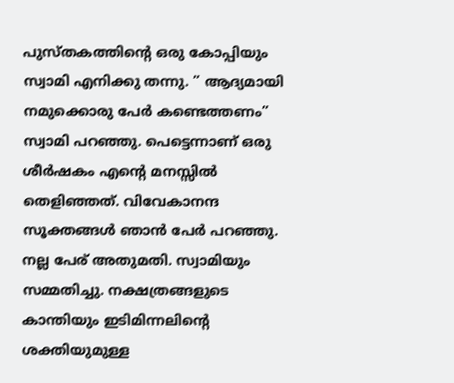പുസ്തകത്തിന്റെ ഒരു കോപ്പിയും സ്വാമി എനിക്കു തന്നു. ” ആദ്യമായി നമുക്കൊരു പേര്‍ കണ്ടെത്തണം” സ്വാമി പറഞ്ഞു. പെട്ടെന്നാണ് ഒരു ശീര്‍ഷകം എന്റെ മനസ്സില്‍ തെളിഞ്ഞത്. വിവേകാനന്ദ സൂക്തങ്ങള്‍ ഞാന്‍ പേര്‍ പറഞ്ഞു. നല്ല പേര് അതുമതി. സ്വാമിയും സമ്മതിച്ചു. നക്ഷത്രങ്ങളുടെ കാന്തിയും ഇടിമിന്നലിന്റെ ശക്തിയുമുള്ള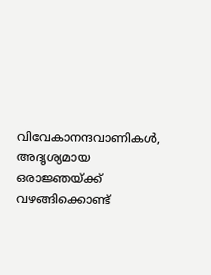വിവേകാനന്ദവാണികള്‍, അദൃശ്യമായ ഒരാജ്ഞയ്‌ക്ക് വഴങ്ങിക്കൊണ്ട്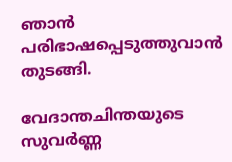ഞാന്‍ പരിഭാഷപ്പെടുത്തുവാന്‍ തുടങ്ങി.

വേദാന്തചിന്തയുടെ സുവര്‍ണ്ണ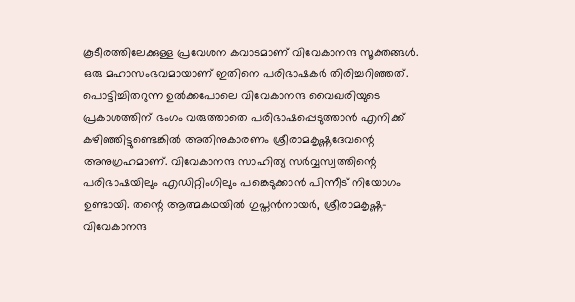കൂടീരത്തിലേക്കുള്ള പ്രവേശന കവാടമാണ് വിവേകാനന്ദ സൂക്തങ്ങള്‍. ഒരു മഹാസംഭവമായാണ് ഇതിനെ പരിഭാഷകര്‍ തിരിച്ചറിഞ്ഞത്. പൊട്ടിച്ചിതറുന്ന ഉല്‍ക്കപോലെ വിവേകാനന്ദ വൈഖരിയുടെ പ്രകാശത്തിന് ഭംഗം വരുത്താതെ പരിഭാഷപ്പെടുത്താന്‍ എനിക്ക് കഴിഞ്ഞിട്ടുണ്ടെങ്കില്‍ അതിനുകാരണം ശ്രീരാമകൃഷ്ണദേവന്റെ അനുഗ്രഹമാണ്. വിവേകാനന്ദ സാഹിത്യ സര്‍വ്വസ്വത്തിന്റെ പരിഭാഷയിലും എഡിറ്റിംഗിലും പങ്കെടുക്കാന്‍ പിന്നീട് നിയോഗം ഉണ്ടായി. തന്റെ ആത്മകഥയില്‍ ഗുപ്തന്‍നായര്‍, ശ്രീരാമകൃഷ്ണ- വിവേകാനന്ദ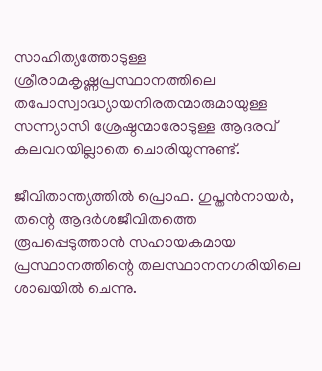സാഹിത്യത്തോടുള്ള ശ്രീരാമകൃഷ്ണപ്രസ്ഥാനത്തിലെ തപോസ്വാദ്ധ്യായനിരതന്മാരുമായുള്ള സന്ന്യാസി ശ്രേഷ്ഠന്മാരോടുള്ള ആദരവ് കലവറയില്ലാതെ ചൊരിയുന്നുണ്ട്.

ജീവിതാന്ത്യത്തില്‍ പ്രൊഫ. ഗുപ്തന്‍നായര്‍, തന്റെ ആദര്‍ശജീവിതത്തെ രൂപപ്പെടുത്താന്‍ സഹായകമായ പ്രസ്ഥാനത്തിന്റെ തലസ്ഥാനനഗരിയിലെ ശാഖയില്‍ ചെന്നു.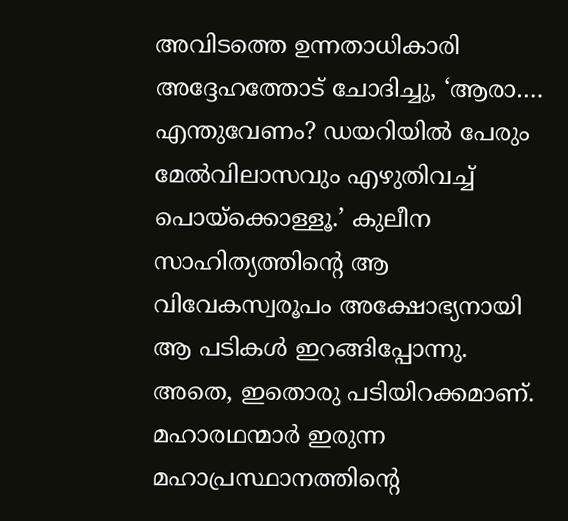അവിടത്തെ ഉന്നതാധികാരി അദ്ദേഹത്തോട് ചോദിച്ചു, ‘ആരാ…. എന്തുവേണം? ഡയറിയില്‍ പേരും മേല്‍വിലാസവും എഴുതിവച്ച് പൊയ്‌ക്കൊള്ളൂ.’ കുലീന സാഹിത്യത്തിന്റെ ആ വിവേകസ്വരൂപം അക്ഷോഭ്യനായി ആ പടികള്‍ ഇറങ്ങിപ്പോന്നു. അതെ, ഇതൊരു പടിയിറക്കമാണ്. മഹാരഥന്മാര്‍ ഇരുന്ന മഹാപ്രസ്ഥാനത്തിന്റെ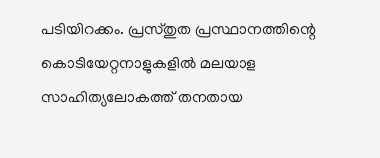പടിയിറക്കം. പ്രസ്തുത പ്രസ്ഥാനത്തിന്റെ കൊടിയേറ്റനാളുകളില്‍ മലയാള സാഹിത്യലോകത്ത് തനതായ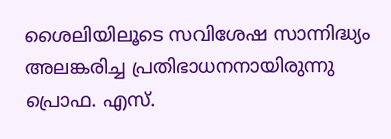ശൈലിയിലൂടെ സവിശേഷ സാന്നിദ്ധ്യം അലങ്കരിച്ച പ്രതിഭാധനനായിരുന്നു പ്രൊഫ. എസ്.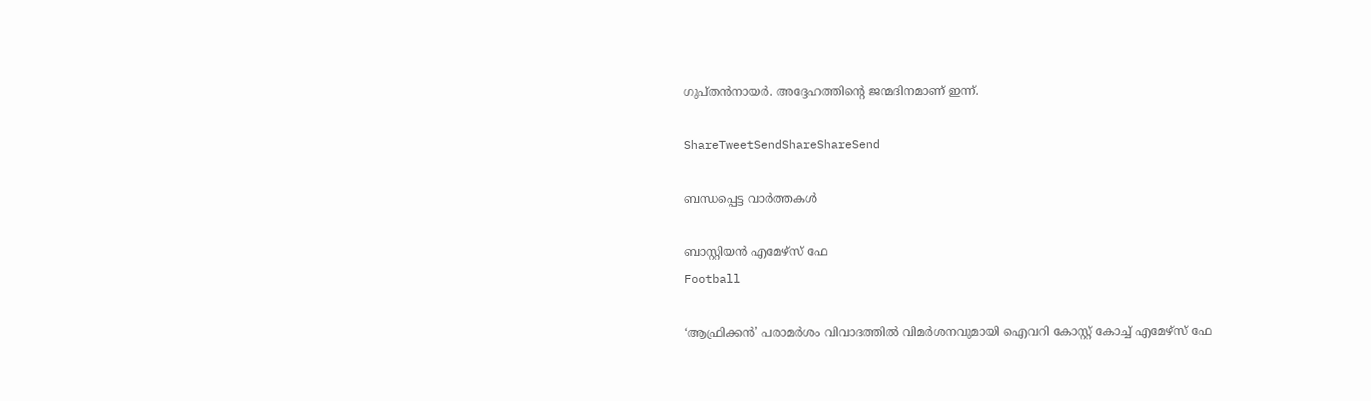ഗുപ്തന്‍നായര്‍. അദ്ദേഹത്തിന്റെ ജന്മദിനമാണ് ഇന്ന്.

ShareTweetSendShareShareSend

ബന്ധപ്പെട്ട വാര്‍ത്തകള്‍

ബാസ്റ്റിയന്‍ എമേഴ്‌സ് ഫേ
Football

‘ആഫ്രിക്കന്‍’ പരാമര്‍ശം വിവാദത്തില്‍ വിമര്‍ശനവുമായി ഐവറി കോസ്റ്റ് കോച്ച് എമേഴ്‌സ് ഫേ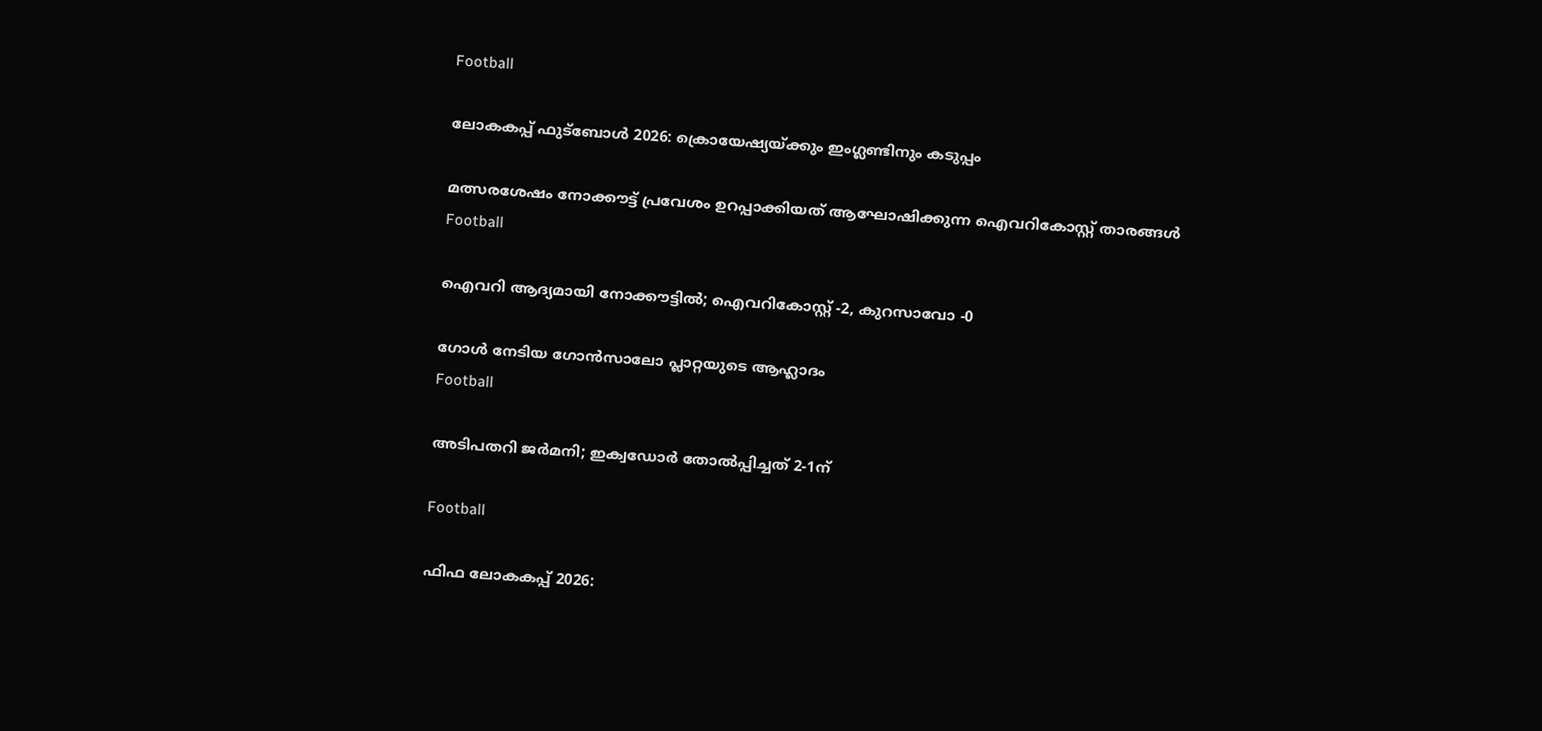Football

ലോകകപ്പ് ഫുട്ബോള്‍ 2026: ക്രൊയേഷ്യയ്‌ക്കും ഇംഗ്ലണ്ടിനും കടുപ്പം

മത്സരശേഷം നോക്കൗട്ട് പ്രവേശം ഉറപ്പാക്കിയത് ആഘോഷിക്കുന്ന ഐവറികോസ്റ്റ് താരങ്ങള്‍
Football

ഐവറി ആദ്യമായി നോക്കൗട്ടില്‍; ഐവറികോസ്റ്റ് -2, കുറസാവോ -0

ഗോള്‍ നേടിയ ഗോന്‍സാലോ പ്ലാറ്റയുടെ ആഹ്ലാദം
Football

അടിപതറി ജര്‍മനി; ഇക്വഡോര്‍ തോല്‍പ്പിച്ചത് 2-1ന്

Football

ഫിഫ ലോകകപ്പ് 2026: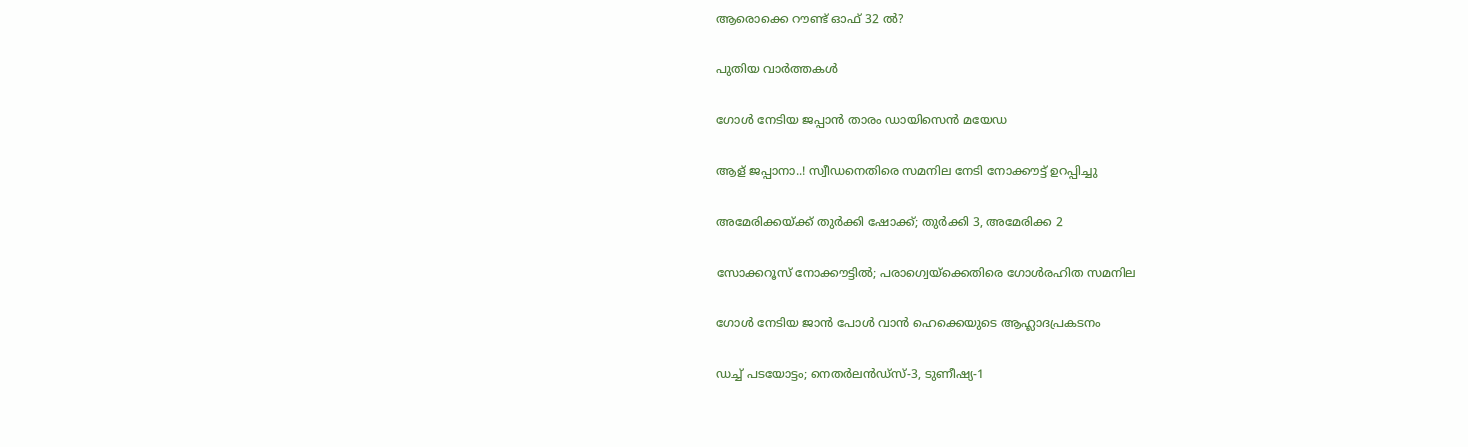ആരൊക്കെ റൗണ്ട് ഓഫ് 32 ല്‍?

പുതിയ വാര്‍ത്തകള്‍

ഗോള്‍ നേടിയ ജപ്പാന്‍ താരം ഡായിസെന്‍ മയേഡ

ആള് ജപ്പാനാ..! സ്വീഡനെതിരെ സമനില നേടി നോക്കൗട്ട് ഉറപ്പിച്ചു

അമേരിക്കയ്‌ക്ക് തുര്‍ക്കി ഷോക്ക്; തുര്‍ക്കി 3, അമേരിക്ക 2

സോക്കറൂസ് നോക്കൗട്ടിൽ; പരാഗ്വെയ്‌ക്കെതിരെ ഗോൾരഹിത സമനില

ഗോള്‍ നേടിയ ജാന്‍ പോള്‍ വാന്‍ ഹെക്കെയുടെ ആഹ്ലാദപ്രകടനം

ഡച്ച് പടയോട്ടം; നെതര്‍ലന്‍ഡ്‌സ്-3, ടുണീഷ്യ-1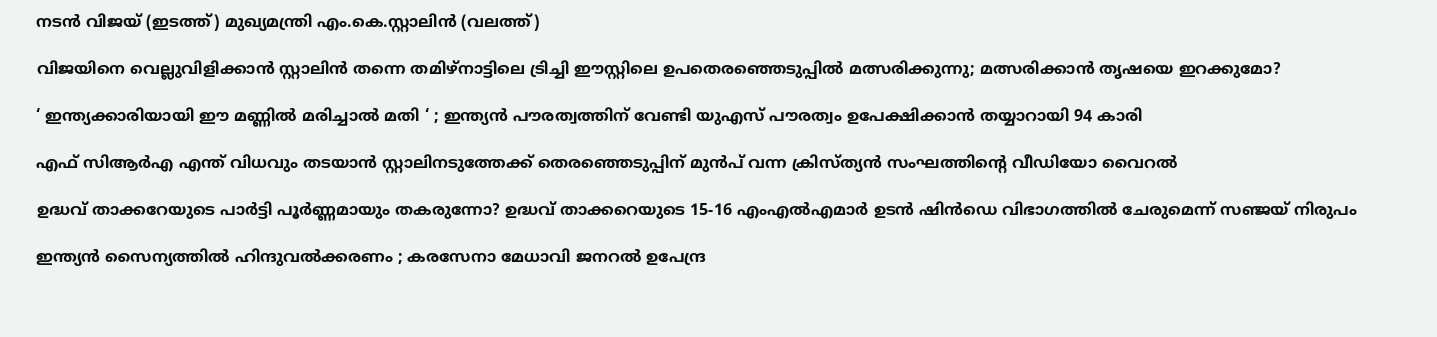നടന്‍ വിജയ് (ഇടത്ത്) മുഖ്യമന്ത്രി എം.കെ.സ്റ്റാലിന്‍ (വലത്ത്)

വിജയിനെ വെല്ലുവിളിക്കാന്‍ സ്റ്റാലിന്‍ തന്നെ തമിഴ്നാട്ടിലെ ട്രിച്ചി ഈസ്റ്റിലെ ഉപതെരഞ്ഞെടുപ്പില്‍ മത്സരിക്കുന്നു; മത്സരിക്കാന്‍ തൃഷയെ ഇറക്കുമോ?

‘ ഇന്ത്യക്കാരിയായി ഈ മണ്ണിൽ മരിച്ചാൽ മതി ‘ ; ഇന്ത്യൻ പൗരത്വത്തിന് വേണ്ടി യുഎസ് പൗരത്വം ഉപേക്ഷിക്കാൻ തയ്യാറായി 94 കാരി

എഫ് സിആര്‍എ എന്ത് വിധവും തടയാന്‍ സ്റ്റാലിനടുത്തേക്ക് തെരഞ്ഞെടുപ്പിന് മുന്‍പ് വന്ന ക്രിസ്ത്യന്‍ സംഘത്തിന്റെ വീഡിയോ വൈറല്‍

ഉദ്ധവ് താക്കറേയുടെ പാര്‍ട്ടി പൂര്‍ണ്ണമായും തകരുന്നോ? ഉദ്ധവ് താക്കറെയുടെ 15-16 എംഎൽഎമാർ ഉടൻ ഷിൻഡെ വിഭാഗത്തിൽ ചേരുമെന്ന് സഞ്ജയ് നിരുപം

ഇന്ത്യൻ സൈന്യത്തിൽ ഹിന്ദുവൽക്കരണം ; കരസേനാ മേധാവി ജനറൽ ഉപേന്ദ്ര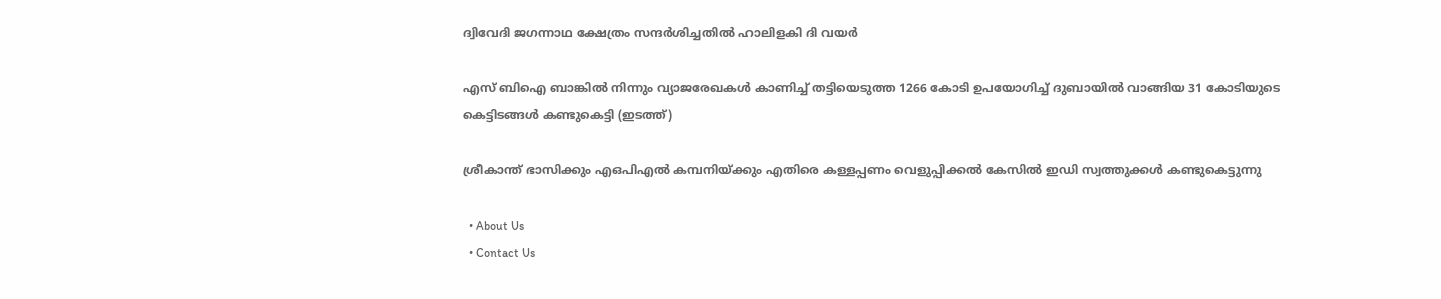ദ്വിവേദി ജഗന്നാഥ ക്ഷേത്രം സന്ദർശിച്ചതിൽ ഹാലിളകി ദി വയർ

എസ് ബിഐ ബാങ്കില്‍ നിന്നും വ്യാജരേഖകള്‍ കാണിച്ച് തട്ടിയെടുത്ത 1266 കോടി ഉപയോഗിച്ച് ദുബായില്‍ വാങ്ങിയ 31 കോടിയുടെ കെട്ടിടങ്ങള്‍ കണ്ടുകെട്ടി (ഇടത്ത്)

ശ്രീകാന്ത് ഭാസിക്കും എഒപിഎല്‍ കമ്പനിയ്‌ക്കും എതിരെ കള്ളപ്പണം വെളുപ്പിക്കല്‍ കേസില്‍ ഇഡി സ്വത്തുക്കള്‍ കണ്ടുകെട്ടുന്നു

  • About Us
  • Contact Us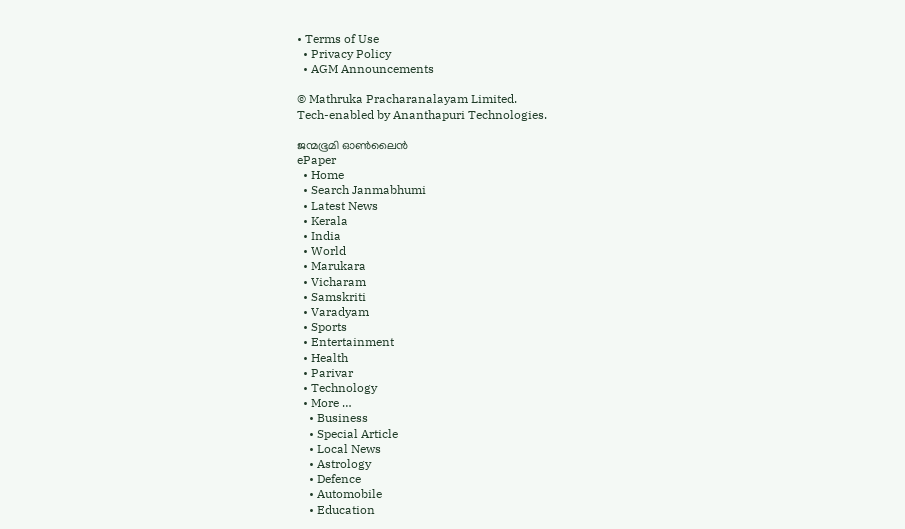• Terms of Use
  • Privacy Policy
  • AGM Announcements

© Mathruka Pracharanalayam Limited.
Tech-enabled by Ananthapuri Technologies.

ജന്മഭൂമി ഓണ്‍ലൈന്‍
ePaper
  • Home
  • Search Janmabhumi
  • Latest News
  • Kerala
  • India
  • World
  • Marukara
  • Vicharam
  • Samskriti
  • Varadyam
  • Sports
  • Entertainment
  • Health
  • Parivar
  • Technology
  • More …
    • Business
    • Special Article
    • Local News
    • Astrology
    • Defence
    • Automobile
    • Education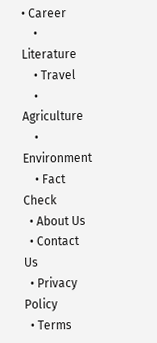• Career
    • Literature
    • Travel
    • Agriculture
    • Environment
    • Fact Check
  • About Us
  • Contact Us
  • Privacy Policy
  • Terms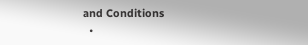and Conditions
  •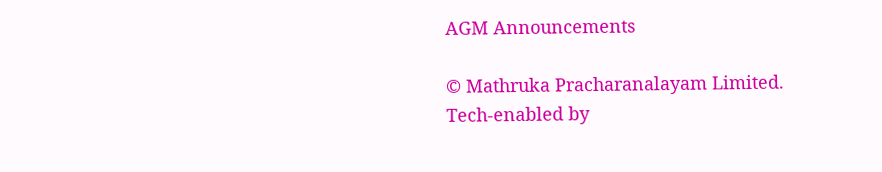AGM Announcements

© Mathruka Pracharanalayam Limited.
Tech-enabled by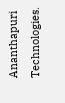Ananthapuri Technologies.